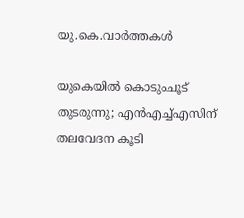യു.കെ.വാര്‍ത്തകള്‍

യുകെയില്‍ കൊടുംചൂട് തുടരുന്നു; എന്‍എച്ച്എസിന് തലവേദന കൂടി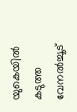യുകെയില്‍ കടുത്ത വേനല്‍ച്ചൂട്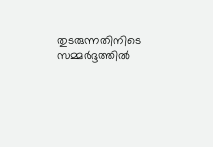തുടരുന്നതിനിടെ സമ്മര്‍ദ്ദത്തില്‍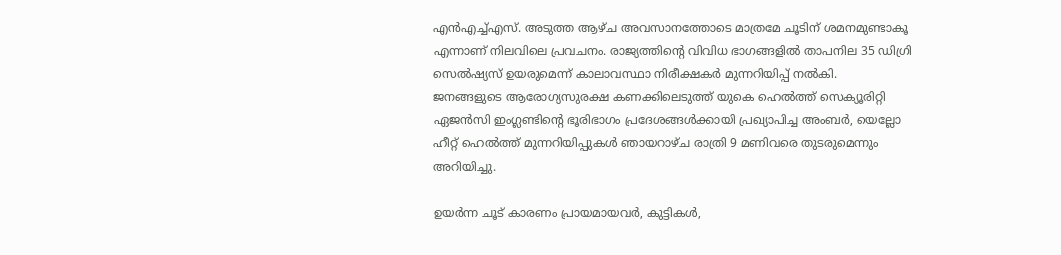എന്‍എച്ച്എസ്. അടുത്ത ആഴ്ച അവസാനത്തോടെ മാത്രമേ ചൂടിന് ശമനമുണ്ടാകൂ എന്നാണ് നിലവിലെ പ്രവചനം. രാജ്യത്തിന്റെ വിവിധ ഭാഗങ്ങളില്‍ താപനില 35 ഡിഗ്രി സെല്‍ഷ്യസ് ഉയരുമെന്ന് കാലാവസ്ഥാ നിരീക്ഷകര്‍ മുന്നറിയിപ്പ് നല്‍കി.
ജനങ്ങളുടെ ആരോഗ്യസുരക്ഷ കണക്കിലെടുത്ത് യുകെ ഹെല്‍ത്ത് സെക്യൂരിറ്റി ഏജന്‍സി ഇംഗ്ലണ്ടിന്റെ ഭൂരിഭാഗം പ്രദേശങ്ങള്‍ക്കായി പ്രഖ്യാപിച്ച അംബര്‍, യെല്ലോ ഹീറ്റ് ഹെല്‍ത്ത് മുന്നറിയിപ്പുകള്‍ ഞായറാഴ്ച രാത്രി 9 മണിവരെ തുടരുമെന്നും അറിയിച്ചു.

ഉയര്‍ന്ന ചൂട് കാരണം പ്രായമായവര്‍, കുട്ടികള്‍,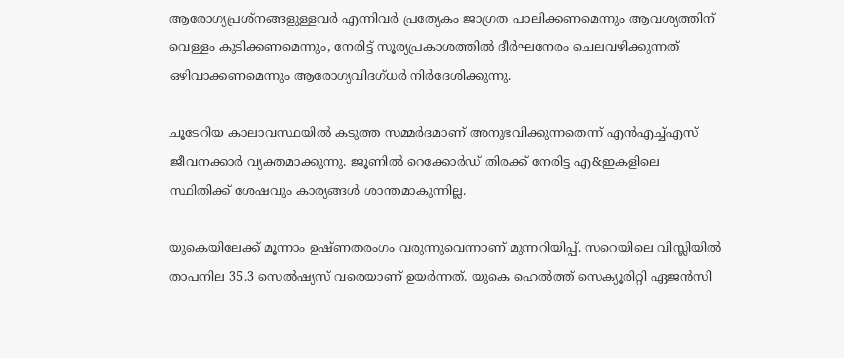ആരോഗ്യപ്രശ്‌നങ്ങളുള്ളവര്‍ എന്നിവര്‍ പ്രത്യേകം ജാഗ്രത പാലിക്കണമെന്നും ആവശ്യത്തിന് വെള്ളം കുടിക്കണമെന്നും, നേരിട്ട് സൂര്യപ്രകാശത്തില്‍ ദീര്‍ഘനേരം ചെലവഴിക്കുന്നത് ഒഴിവാക്കണമെന്നും ആരോഗ്യവിദഗ്ധര്‍ നിര്‍ദേശിക്കുന്നു.

ചൂടേറിയ കാലാവസ്ഥയില്‍ കടുത്ത സമ്മര്‍ദമാണ് അനുഭവിക്കുന്നതെന്ന് എന്‍എച്ച്എസ് ജീവനക്കാര്‍ വ്യക്തമാക്കുന്നു. ജൂണില്‍ റെക്കോര്‍ഡ് തിരക്ക് നേരിട്ട എ&ഇകളിലെ സ്ഥിതിക്ക് ശേഷവും കാര്യങ്ങള്‍ ശാന്തമാകുന്നില്ല.

യുകെയിലേക്ക് മൂന്നാം ഉഷ്ണതരംഗം വരുന്നുവെന്നാണ് മുന്നറിയിപ്പ്. സറെയിലെ വിസ്ലിയില്‍ താപനില 35.3 സെല്‍ഷ്യസ് വരെയാണ് ഉയര്‍ന്നത്. യുകെ ഹെല്‍ത്ത് സെക്യൂരിറ്റി ഏജന്‍സി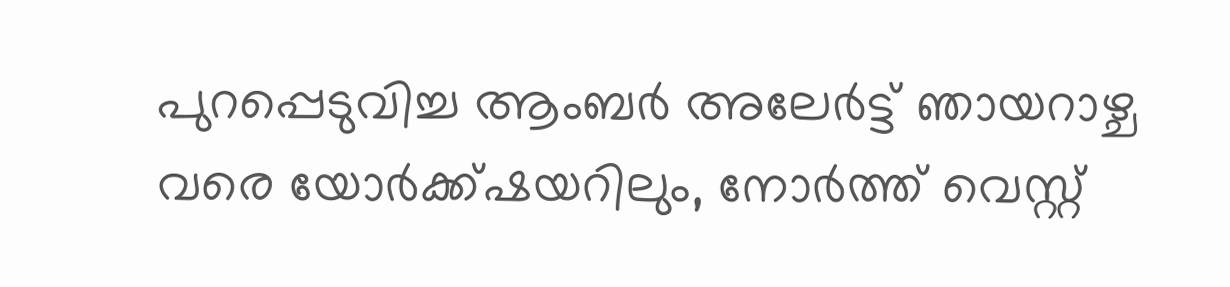പുറപ്പെടുവിച്ച ആംബര്‍ അലേര്‍ട്ട് ഞായറാഴ്ച വരെ യോര്‍ക്ക്ഷയറിലും, നോര്‍ത്ത് വെസ്റ്റ്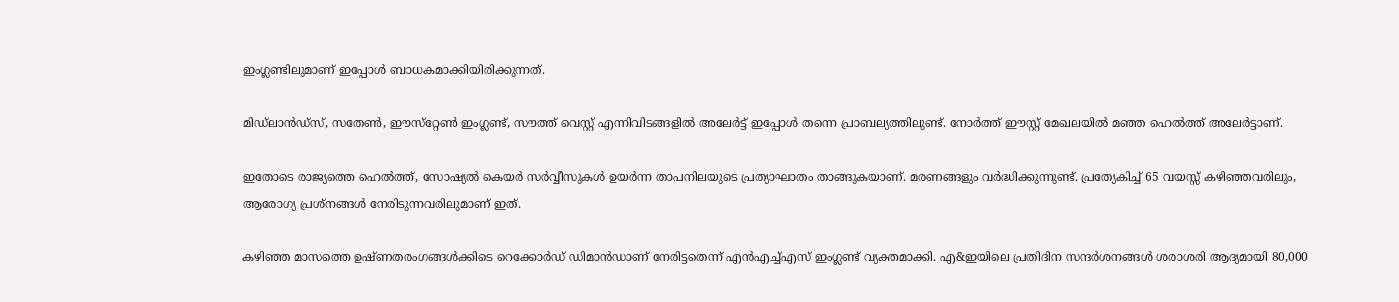ഇംഗ്ലണ്ടിലുമാണ് ഇപ്പോള്‍ ബാധകമാക്കിയിരിക്കുന്നത്.

മിഡ്‌ലാന്‍ഡ്‌സ്, സതേണ്‍, ഈസ്‌റ്റേണ്‍ ഇംഗ്ലണ്ട്, സൗത്ത് വെസ്റ്റ് എന്നിവിടങ്ങളില്‍ അലേര്‍ട്ട് ഇപ്പോള്‍ തന്നെ പ്രാബല്യത്തിലുണ്ട്. നോര്‍ത്ത് ഈസ്റ്റ് മേഖലയില്‍ മഞ്ഞ ഹെല്‍ത്ത് അലേര്‍ട്ടാണ്.

ഇതോടെ രാജ്യത്തെ ഹെല്‍ത്ത്, സോഷ്യല്‍ കെയര്‍ സര്‍വ്വീസുകള്‍ ഉയര്‍ന്ന താപനിലയുടെ പ്രത്യാഘാതം താങ്ങുകയാണ്. മരണങ്ങളും വര്‍ദ്ധിക്കുന്നുണ്ട്. പ്രത്യേകിച്ച് 65 വയസ്സ് കഴിഞ്ഞവരിലും, ആരോഗ്യ പ്രശ്‌നങ്ങള്‍ നേരിടുന്നവരിലുമാണ് ഇത്.

കഴിഞ്ഞ മാസത്തെ ഉഷ്ണതരംഗങ്ങള്‍ക്കിടെ റെക്കോര്‍ഡ് ഡിമാന്‍ഡാണ് നേരിട്ടതെന്ന് എന്‍എച്ച്എസ് ഇംഗ്ലണ്ട് വ്യക്തമാക്കി. എ&ഇയിലെ പ്രതിദിന സന്ദര്‍ശനങ്ങള്‍ ശരാശരി ആദ്യമായി 80,000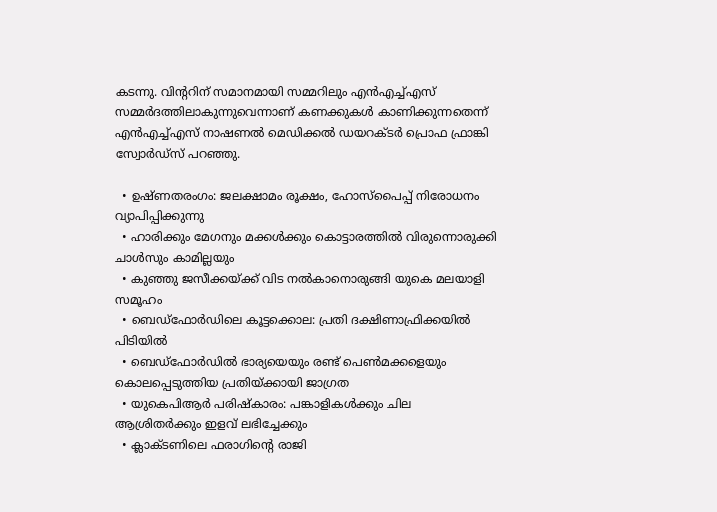കടന്നു. വിന്ററിന് സമാനമായി സമ്മറിലും എന്‍എച്ച്എസ് സമ്മര്‍ദത്തിലാകുന്നുവെന്നാണ് കണക്കുകള്‍ കാണിക്കുന്നതെന്ന് എന്‍എച്ച്എസ് നാഷണല്‍ മെഡിക്കല്‍ ഡയറക്ടര്‍ പ്രൊഫ ഫ്രാങ്കി സ്വോര്‍ഡ്‌സ് പറഞ്ഞു.

  • ഉഷ്ണതരംഗം: ജലക്ഷാമം രൂക്ഷം, ഹോസ്പൈപ്പ് നിരോധനം വ്യാപിപ്പിക്കുന്നു
  • ഹാരിക്കും മേഗനും മക്കള്‍ക്കും കൊട്ടാരത്തില്‍ വിരുന്നൊരുക്കി ചാള്‍സും കാമില്ലയും
  • കുഞ്ഞു ജസീക്കയ്ക്ക് വിട നല്‍കാനൊരുങ്ങി യുകെ മലയാളി സമൂഹം
  • ബെഡ്ഫോര്‍ഡിലെ കൂട്ടക്കൊല: പ്രതി ദക്ഷിണാഫ്രിക്കയില്‍ പിടിയില്‍
  • ബെഡ്ഫോര്‍ഡില്‍ ഭാര്യയെയും രണ്ട് പെണ്‍മക്കളെയും കൊലപ്പെടുത്തിയ പ്രതിയ്ക്കായി ജാഗ്രത
  • യുകെപിആര്‍ പരിഷ്‌കാരം: പങ്കാളികള്‍ക്കും ചില ആശ്രിതര്‍ക്കും ഇളവ് ലഭിച്ചേക്കും
  • ക്ലാക്ടണിലെ ഫരാഗിന്റെ രാജി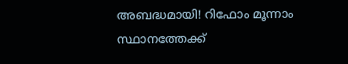അബദ്ധമായി! റിഫോം മൂന്നാം സ്ഥാനത്തേക്ക്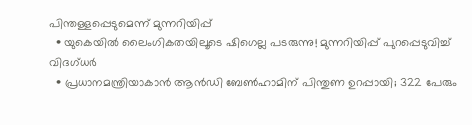പിന്തള്ളപ്പെടുമെന്ന് മുന്നറിയിപ്പ്
  • യുകെയില്‍ ലൈംഗികതയിലൂടെ ഷിഗെല്ല പടരുന്നു! മുന്നറിയിപ്പ് പുറപ്പെടുവിച്ച് വിദഗ്ധര്‍
  • പ്രധാനമന്ത്രിയാകാന്‍ ആന്‍ഡി ബേണ്‍ഹാമിന് പിന്തുണ ഉറപ്പായി; 322 പേരും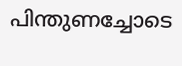പിന്തുണച്ചോടെ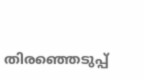തിരഞ്ഞെടുപ്പ്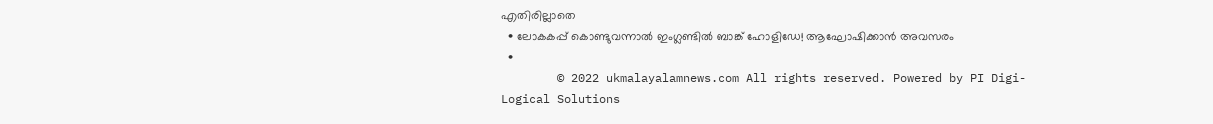എതിരില്ലാതെ
  • ലോകകപ്പ് കൊണ്ടുവന്നാല്‍ ഇംഗ്ലണ്ടില്‍ ബാങ്ക് ഹോളിഡേ! ആഘോഷിക്കാന്‍ അവസരം
  •
        © 2022 ukmalayalamnews.com All rights reserved. Powered by PI Digi-Logical Solutions